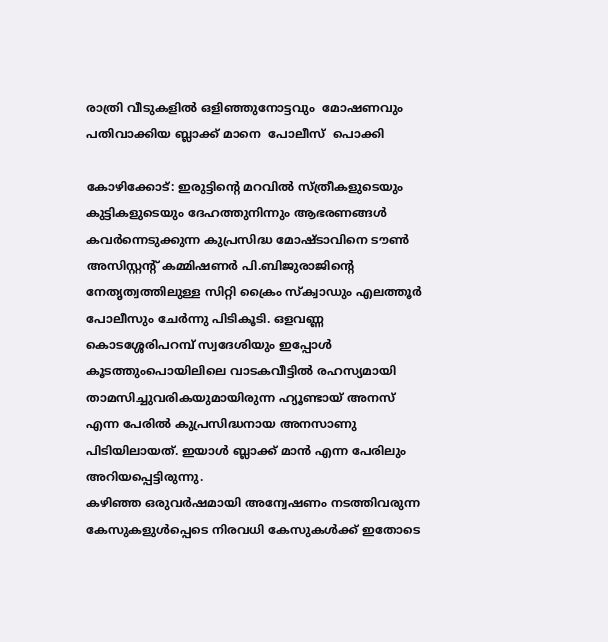രാത്രി വീടുകളില്‍ ഒളിഞ്ഞുനോട്ടവും  മോഷണവും  പതിവാക്കിയ ബ്ലാക്ക് മാനെ  പോലീസ്  പൊക്കി

കോഴിക്കോട്: ഇരുട്ടിന്റെ മറവില്‍ സ്ത്രീകളുടെയും കുട്ടികളുടെയും ദേഹത്തുനിന്നും ആഭരണങ്ങള്‍ കവര്‍ന്നെടുക്കുന്ന കുപ്രസിദ്ധ മോഷ്ടാവിനെ ടൗണ്‍ അസിസ്റ്റന്റ് കമ്മിഷണര്‍ പി.ബിജുരാജിന്റെ നേതൃത്വത്തിലുള്ള സിറ്റി ക്രൈം സ്‌ക്വാഡും എലത്തൂര്‍ പോലീസും ചേര്‍ന്നു പിടികൂടി. ഒളവണ്ണ കൊടശ്ശേരിപറമ്പ് സ്വദേശിയും ഇപ്പോള്‍ കൂടത്തുംപൊയിലിലെ വാടകവീട്ടില്‍ രഹസ്യമായി താമസിച്ചുവരികയുമായിരുന്ന ഹ്യൂണ്ടായ് അനസ് എന്ന പേരില്‍ കുപ്രസിദ്ധനായ അനസാണു പിടിയിലായത്. ഇയാള്‍ ബ്ലാക്ക് മാന്‍ എന്ന പേരിലും അറിയപ്പെട്ടിരുന്നു.
കഴിഞ്ഞ ഒരുവര്‍ഷമായി അന്വേഷണം നടത്തിവരുന്ന കേസുകളുള്‍പ്പെടെ നിരവധി കേസുകള്‍ക്ക് ഇതോടെ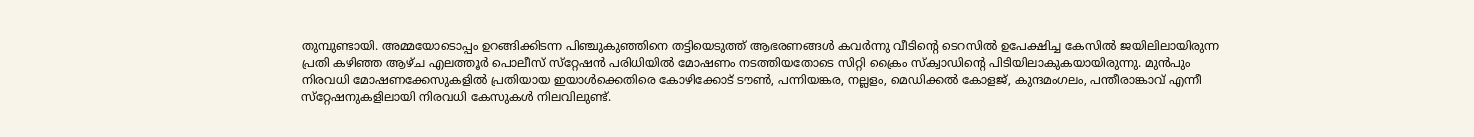തുമ്പുണ്ടായി. അമ്മയോടൊപ്പം ഉറങ്ങിക്കിടന്ന പിഞ്ചുകുഞ്ഞിനെ തട്ടിയെടുത്ത് ആഭരണങ്ങള്‍ കവര്‍ന്നു വീടിന്റെ ടെറസില്‍ ഉപേക്ഷിച്ച കേസില്‍ ജയിലിലായിരുന്ന പ്രതി കഴിഞ്ഞ ആഴ്ച എലത്തൂര്‍ പൊലീസ് സ്‌റ്റേഷന്‍ പരിധിയില്‍ മോഷണം നടത്തിയതോടെ സിറ്റി ക്രൈം സ്‌ക്വാഡിന്റെ പിടിയിലാകുകയായിരുന്നു. മുന്‍പും നിരവധി മോഷണക്കേസുകളില്‍ പ്രതിയായ ഇയാള്‍ക്കെതിരെ കോഴിക്കോട് ടൗണ്‍, പന്നിയങ്കര, നല്ലളം, മെഡിക്കല്‍ കോളജ്, കുന്ദമംഗലം, പന്തീരാങ്കാവ് എന്നീ സ്‌റ്റേഷനുകളിലായി നിരവധി കേസുകള്‍ നിലവിലുണ്ട്.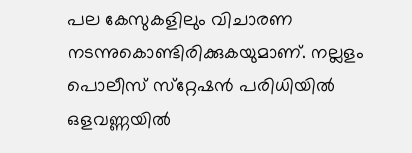പല കേസുകളിലും വിചാരണ നടന്നുകൊണ്ടിരിക്കുകയുമാണ്. നല്ലളം പൊലീസ് സ്‌റ്റേഷന്‍ പരിധിയില്‍ ഒളവണ്ണയില്‍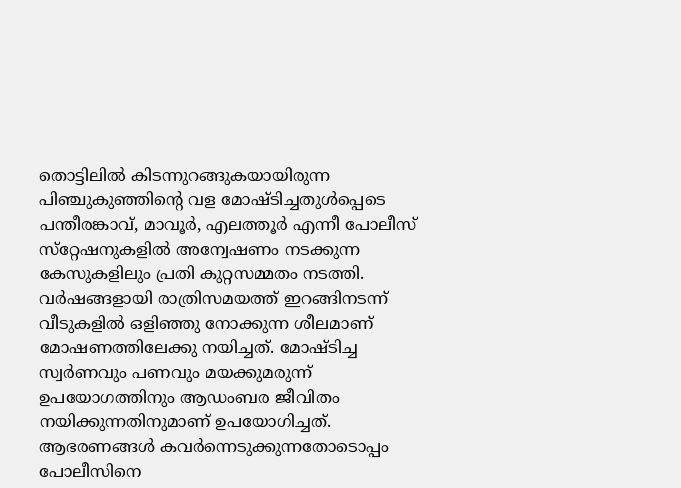തൊട്ടിലില്‍ കിടന്നുറങ്ങുകയായിരുന്ന പിഞ്ചുകുഞ്ഞിന്റെ വള മോഷ്ടിച്ചതുള്‍പ്പെടെ പന്തീരങ്കാവ്, മാവൂര്‍, എലത്തൂര്‍ എന്നീ പോലീസ് സ്‌റ്റേഷനുകളില്‍ അന്വേഷണം നടക്കുന്ന കേസുകളിലും പ്രതി കുറ്റസമ്മതം നടത്തി. വര്‍ഷങ്ങളായി രാത്രിസമയത്ത് ഇറങ്ങിനടന്ന് വീടുകളില്‍ ഒളിഞ്ഞു നോക്കുന്ന ശീലമാണ് മോഷണത്തിലേക്കു നയിച്ചത്. മോഷ്ടിച്ച സ്വര്‍ണവും പണവും മയക്കുമരുന്ന് ഉപയോഗത്തിനും ആഡംബര ജീവിതം നയിക്കുന്നതിനുമാണ് ഉപയോഗിച്ചത്.
ആഭരണങ്ങള്‍ കവര്‍ന്നെടുക്കുന്നതോടൊപ്പം പോലീസിനെ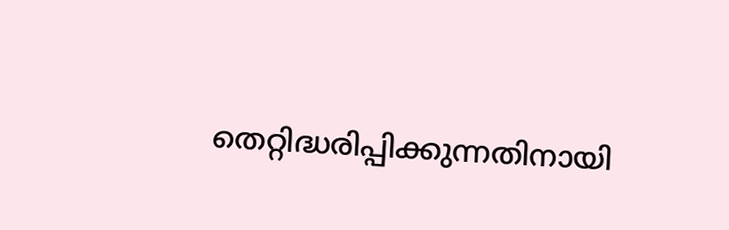തെറ്റിദ്ധരിപ്പിക്കുന്നതിനായി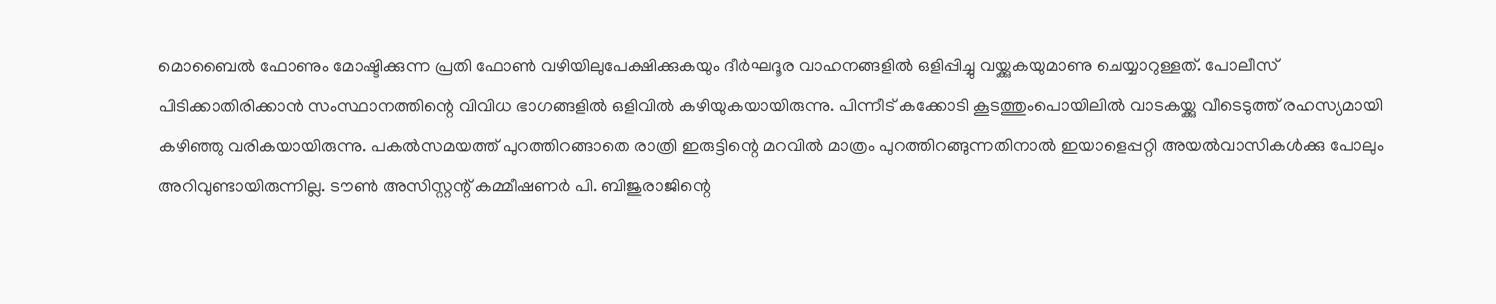മൊബൈല്‍ ഫോണും മോഷ്ടിക്കുന്ന പ്രതി ഫോണ്‍ വഴിയിലുപേക്ഷിക്കുകയും ദീര്‍ഘദൂര വാഹനങ്ങളില്‍ ഒളിപ്പിച്ചു വയ്ക്കുകയുമാണു ചെയ്യാറുള്ളത്. പോലീസ് പിടിക്കാതിരിക്കാന്‍ സംസ്ഥാനത്തിന്റെ വിവിധ ഭാഗങ്ങളില്‍ ഒളിവില്‍ കഴിയുകയായിരുന്നു. പിന്നീട് കക്കോടി കൂടത്തുംപൊയിലില്‍ വാടകയ്ക്കു വീടെടുത്ത് രഹസ്യമായി കഴിഞ്ഞു വരികയായിരുന്നു. പകല്‍സമയത്ത് പുറത്തിറങ്ങാതെ രാത്രി ഇരുട്ടിന്റെ മറവില്‍ മാത്രം പുറത്തിറങ്ങുന്നതിനാല്‍ ഇയാളെപ്പറ്റി അയല്‍വാസികള്‍ക്കു പോലും അറിവുണ്ടായിരുന്നില്ല. ടൗണ്‍ അസിസ്റ്റന്റ് കമ്മീഷണര്‍ പി. ബിജുരാജിന്റെ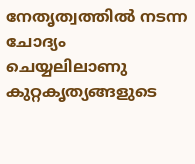നേതൃത്വത്തില്‍ നടന്ന ചോദ്യം ചെയ്യലിലാണു കുറ്റകൃത്യങ്ങളുടെ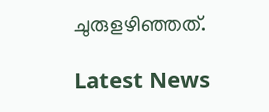ചുരുളഴിഞ്ഞത്.

Latest News